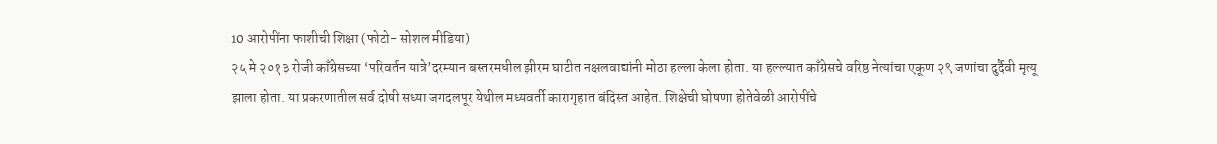10 आरोपींना फाशीची शिक्षा (फोटो- सोशल मीडिया)
२५ मे २०१३ रोजी काँग्रेसच्या ‘परिवर्तन यात्रे’दरम्यान बस्तरमधील झीरम घाटीत नक्षलवाद्यांनी मोठा हल्ला केला होता. या हल्ल्यात काँग्रेसचे वरिष्ठ नेत्यांचा एकूण २९ जणांचा दुर्दैवी मृत्यू झाला होता. या प्रकरणातील सर्व दोषी सध्या जगदलपूर येथील मध्यवर्ती कारागृहात बंदिस्त आहेत. शिक्षेची घोषणा होतेवेळी आरोपींचे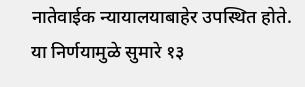नातेवाईक न्यायालयाबाहेर उपस्थित होते. या निर्णयामुळे सुमारे १३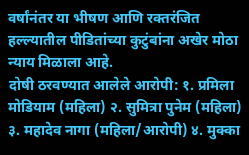वर्षांनंतर या भीषण आणि रक्तरंजित हल्ल्यातील पीडितांच्या कुटुंबांना अखेर मोठा न्याय मिळाला आहे.
दोषी ठरवण्यात आलेले आरोपी: १. प्रमिला मोडियाम (महिला) २. सुमित्रा पुनेम (महिला) ३. महादेव नागा (महिला/आरोपी) ४. मुक्का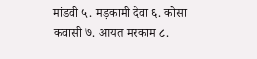मांडवी ५. मड़कामी देवा ६. कोसा कवासी ७. आयत मरकाम ८.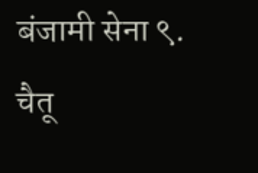बंजामी सेना ९. चैतू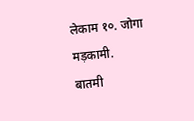लेकाम १०. जोगा मड़कामी.
बातमी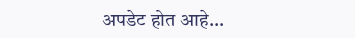अपडेट होत आहे…